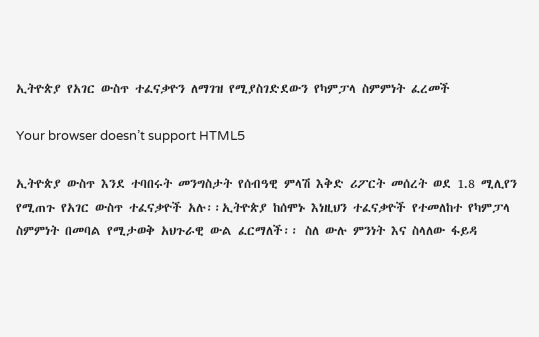ኢትዮጵያ የአገር ውስጥ ተፈናቃዮን ለማገዝ የሚያስገድደውን የካምፓላ ስምምነት ፈረመች

Your browser doesn’t support HTML5

ኢትዮጵያ ውስጥ እንደ ተባበሩት መንግስታት የሰብዓዊ ምላሽ እቅድ ሪፖርት መሰረት ወደ 1.8 ሚሊየን የሚጠጉ የአገር ውስጥ ተፈናቃዮች አሉ፡፡ኢትዮጵያ ከሰሞኑ እነዚህን ተፈናቃዮች የተመለከተ የካምፓላ ስምምነት በመባል የሚታወቅ አህጉራዊ ውል ፈርማለች፡፡ ስለ ውሉ ምንነት እና ስላለው ፋይዳ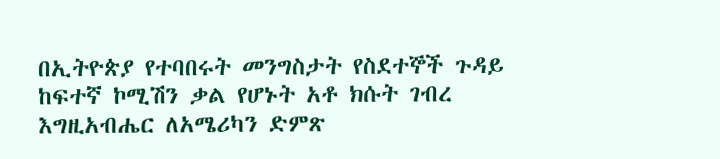በኢትዮጵያ የተባበሩት መንግስታት የስደተኞች ጉዳይ ከፍተኛ ኮሚሽን ቃል የሆኑት አቶ ክሱት ገብረ እግዚአብሔር ለአሜሪካን ድምጽ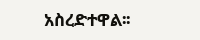አስረድተዋል፡፡